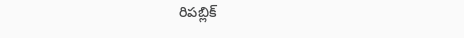రిపబ్లిక్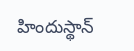హిందుస్థాన్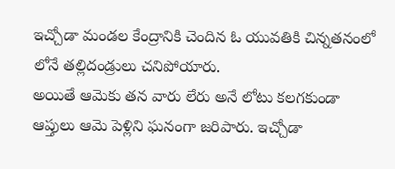ఇచ్చోడా మండల కేంద్రానికి చెందిన ఓ యువతికి చిన్నతనంలో లోనే తల్లిదండ్రులు చనిపోయారు.
అయితే ఆమెకు తన వారు లేరు అనే లోటు కలగకుండా ఆప్తులు ఆమె పెళ్లిని ఘనంగా జరిపారు. ఇచ్చోడా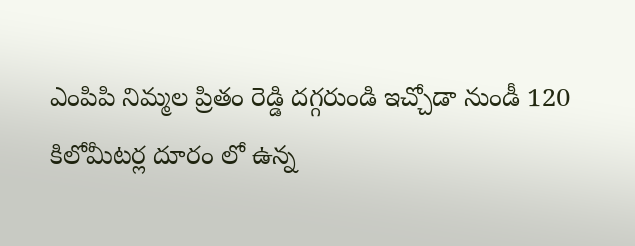ఎంపిపి నిమ్మల ప్రితం రెడ్డి దగ్గరుండి ఇచ్చోడా నుండీ 120 కిలోమీటర్ల దూరం లో ఉన్న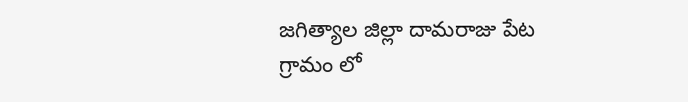జగిత్యాల జిల్లా దామరాజు పేట గ్రామం లో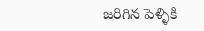జరిగిన పెళ్ళికి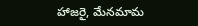హాజరై, మేనమామ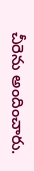చీరెను అందించారు.